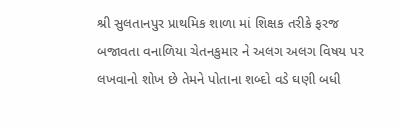શ્રી સુલતાનપુર પ્રાથમિક શાળા માં શિક્ષક તરીકે ફરજ બજાવતા વનાળિયા ચેતનકુમાર ને અલગ અલગ વિષય પર લખવાનો શોખ છે તેમને પોતાના શબ્દો વડે ઘણી બધી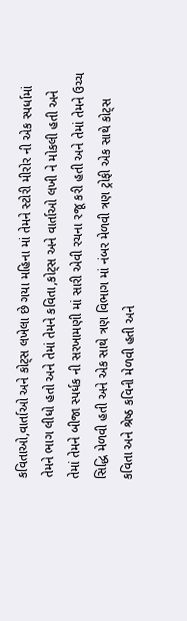કવિતાઓ,વાર્તાઓ અને કોટ્સ લખેલા છે ગયા મહિના માં તેમને સ્ટોરી મીરોર ની એક સ્પર્ધામાં તેમને ભાગ લીધો હતો અને તેમાં તેમને કવિતા,કોટ્સ અને વાર્તાઓ લખી ને મોકલી હતી અને તેમાં તેમને બીજા સ્પર્ધક ની સરખામણી માં સારી એવી રચના રજૂ કરી હતી અને તેમાં તેમને ઉચ્ચ સિદ્ધિ મેળવી હતી અને એક સાથે ત્રણ વિભાગ માં નંબર મેળવી ત્રણ ટ્રોફી એક સાથે કોટ્સ કવિતા અને શ્રેષ્ઠ કવિની મેળવી હતી અને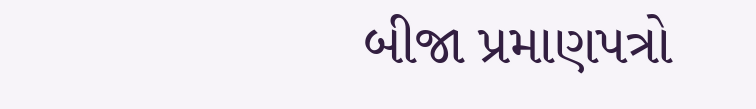બીજા પ્રમાણપત્રો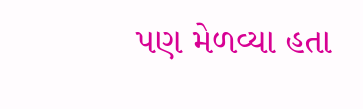પણ મેળવ્યા હતા